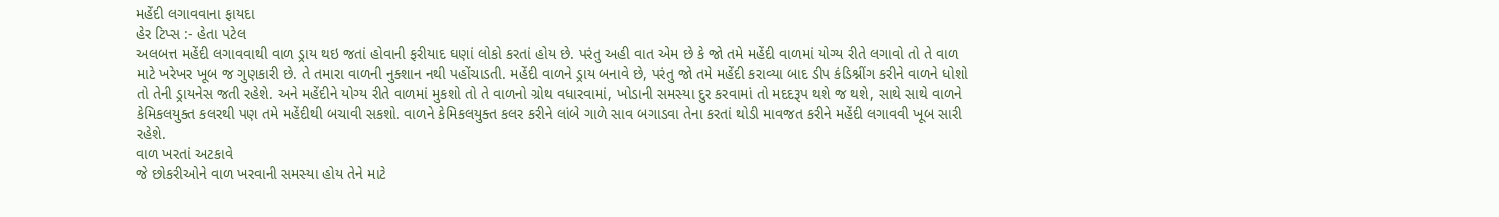મહેંદી લગાવવાના ફાયદા
હેર ટિપ્સ :- હેતા પટેલ
અલબત્ત મહેંદી લગાવવાથી વાળ ડ્રાય થઇ જતાં હોવાની ફરીયાદ ઘણાં લોકો કરતાં હોય છે. પરંતુ અહી વાત એમ છે કે જો તમે મહેંદી વાળમાં યોગ્ય રીતે લગાવો તો તે વાળ માટે ખરેખર ખૂબ જ ગુણકારી છે. તે તમારા વાળની નુક્શાન નથી પહોંચાડતી. મહેંદી વાળને ડ્રાય બનાવે છે, પરંતુ જો તમે મહેંદી કરાવ્યા બાદ ડીપ કંડિશ્નીંગ કરીને વાળને ધોશો તો તેની ડ્રાયનેસ જતી રહેશે. અને મહેંદીને યોગ્ય રીતે વાળમાં મુકશો તો તે વાળનો ગ્રોથ વધારવામાં, ખોડાની સમસ્યા દુર કરવામાં તો મદદરૂપ થશે જ થશે, સાથે સાથે વાળને કેમિકલયુક્ત કલરથી પણ તમે મહેંદીથી બચાવી સકશો. વાળને કેમિકલયુક્ત કલર કરીને લાંબે ગાળે સાવ બગાડવા તેના કરતાં થોડી માવજત કરીને મહેંદી લગાવવી ખૂબ સારી રહેશે.
વાળ ખરતાં અટકાવે
જે છોકરીઓને વાળ ખરવાની સમસ્યા હોય તેને માટે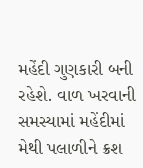મહેંદી ગુણકારી બની રહેશે. વાળ ખરવાની સમસ્યામાં મહેંદીમાં મેથી પલાળીને ક્રશ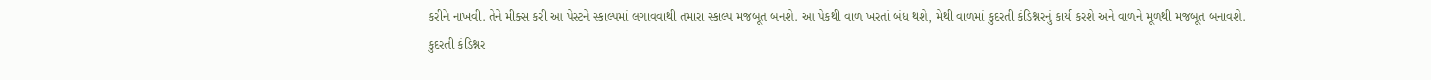કરીને નાખવી. તેને મીક્સ કરી આ પેસ્ટને સ્કાલ્પમાં લગાવવાથી તમારા સ્કાલ્પ મજબૂત બનશે. આ પેકથી વાળ ખરતાં બંધ થશે, મેથી વાળમાં કુદરતી કંડિશ્નરનું કાર્ય કરશે અને વાળને મૂળથી મજબૂત બનાવશે.
કુદરતી કંડિશ્નર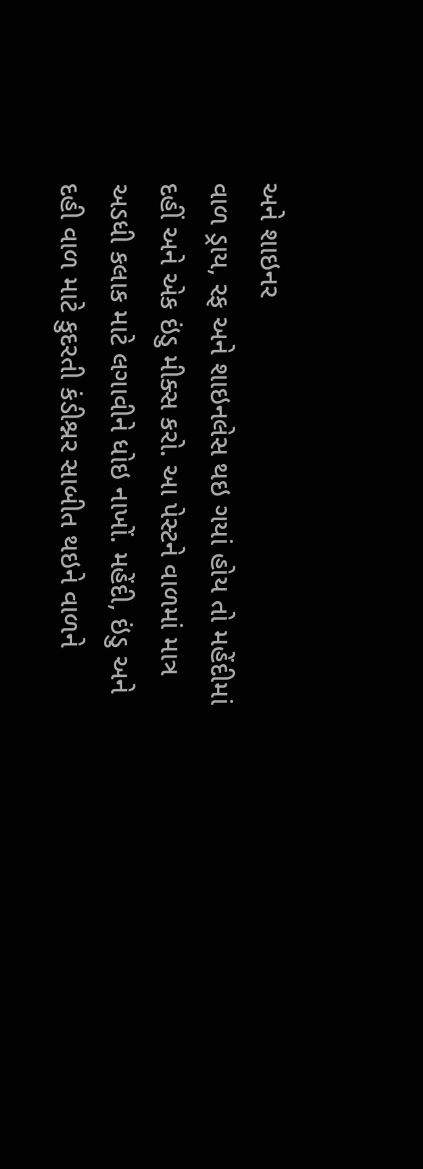અને શાઇનર
વાળ ડ્રાય, રફ અને શાઇનલેસ થઇ ગયાં હોય તો મહેંદીમાં દહીં અને એક ઇંડુ મીક્સ કરો. આ પેસ્ટને વાળમાં માત્ર અડધી કલાક માટે લગાવીને ધોઇ નાખોં. મહેંદી, ઇંડુ અને દહી વાળ માટે કુદરતી કંડીશ્નર સાબીત થઇને વાળને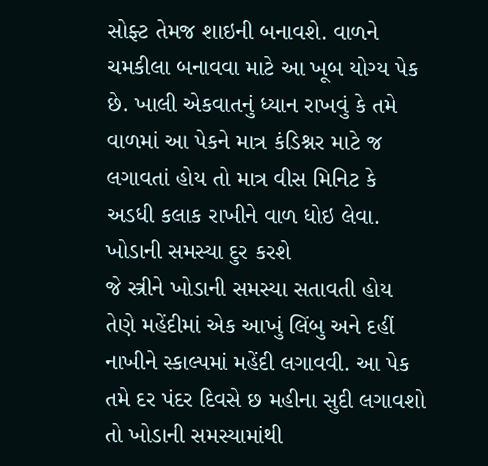સોફ્ટ તેમજ શાઇની બનાવશે. વાળને ચમકીલા બનાવવા માટે આ ખૂબ યોગ્ય પેક છે. ખાલી એકવાતનું ધ્યાન રાખવું કે તમે વાળમાં આ પેકને માત્ર કંડિશ્નર માટે જ લગાવતાં હોય તો માત્ર વીસ મિનિટ કે અડધી કલાક રાખીને વાળ ધોઇ લેવા.
ખોડાની સમસ્યા દુર કરશે
જે સ્ત્રીને ખોડાની સમસ્યા સતાવતી હોય તેણે મહેંદીમાં એક આખું લિંબુ અને દહીં નાખીને સ્કાલ્પમાં મહેંદી લગાવવી. આ પેક તમે દર પંદર દિવસે છ મહીના સુદી લગાવશો તો ખોડાની સમસ્યામાંથી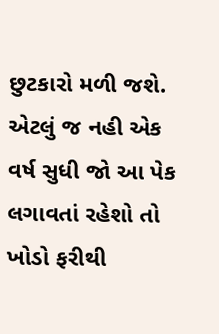છુટકારો મળી જશે. એટલું જ નહી એક વર્ષ સુધી જો આ પેક લગાવતાં રહેશો તો ખોડો ફરીથી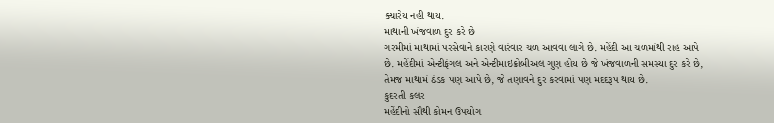ક્યારેય નહી થાય.
માથાની ખંજવાળ દુર કરે છે
ગરમીમાં માથામાં પરસેવાને કારણે વારંવાર ચળ આવવા લાગે છે. મહેંદી આ ચળમાંથી રાહ આપે છે. મહેંદીમાં એન્ટીફંગલ અને એન્ટીમાઇક્રોબીઅલ ગુણ હોય છે જે ખંજવાળની સમસ્યા દુર કરે છે, તેમજ માથામં ઠંડક પણ આપે છે, જે તણાવને દુર કરવામાં પણ મદદરૂપ થાય છે.
કુદરતી કલર
મહેંદીનો સૌથી કોમન ઉપયોગ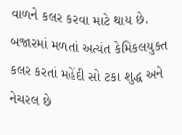વાળને કલર કરવા માટે થાય છે. બજારમાં મળતાં અત્યંત કેમિકલયુક્ત કલર કરતાં મહેંદી સો ટકા શુદ્ધ અને નેચરલ છે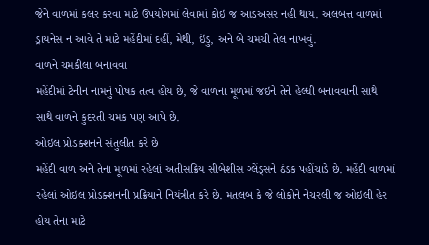જેને વાળમાં કલર કરવા માટે ઉપયોગમાં લેવામાં કોઇ જ આડઅસર નહી થાય. અલબત્ત વાળમાં ડ્રાયનેસ ન આવે તે માટે મહેંદીમાં દહીં, મેથી, ઇંડુ, અને બે ચમચી તેલ નાખવું.
વાળને ચમકીલા બનાવવા
મહેંદીમાં ટેનીન નામનું પોષક તત્વ હોય છે, જે વાળના મૂળમાં જઇને તેને હેલ્ધી બનાવવાની સાથે સાથે વાળને કુદરતી ચમક પણ આપે છે.
ઓઇલ પ્રોડક્શનને સંતુલીત કરે છે
મહેંદી વાળ અને તેના મૂળમાં રહેલાં અતીસક્રિય સીબેશીસ ગ્લેંડ્સને ઠંડક પહોંચાડે છે. મહેંદી વાળમાં રહેલાં ઓઇલ પ્રોડક્શનની પ્રક્રિયાને નિયંત્રીત કરે છે. મતલબ કે જે લોકોને નેચરલી જ ઓઇલી હેર હોય તેના માટે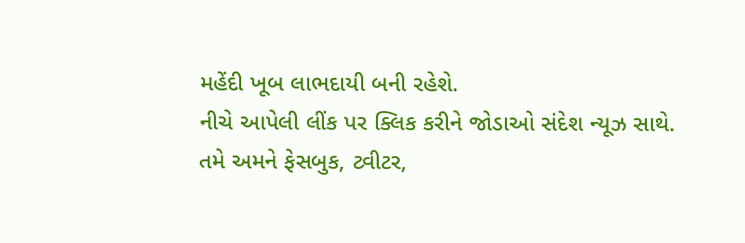મહેંદી ખૂબ લાભદાયી બની રહેશે.
નીચે આપેલી લીંક પર ક્લિક કરીને જોડાઓ સંદેશ ન્યૂઝ સાથે.
તમે અમને ફેસબુક, ટ્વીટર,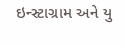ઇન્સ્ટાગ્રામ અને યુ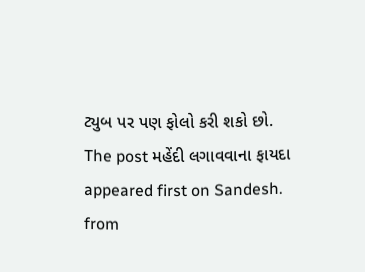ટ્યુબ પર પણ ફોલો કરી શકો છો.
The post મહેંદી લગાવવાના ફાયદા appeared first on Sandesh.
from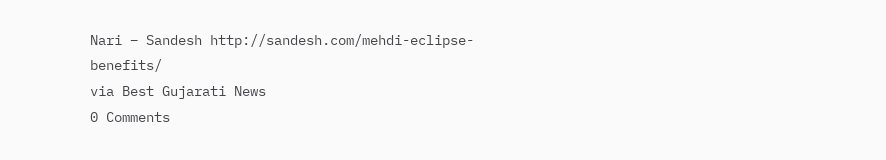Nari – Sandesh http://sandesh.com/mehdi-eclipse-benefits/
via Best Gujarati News
0 Comments